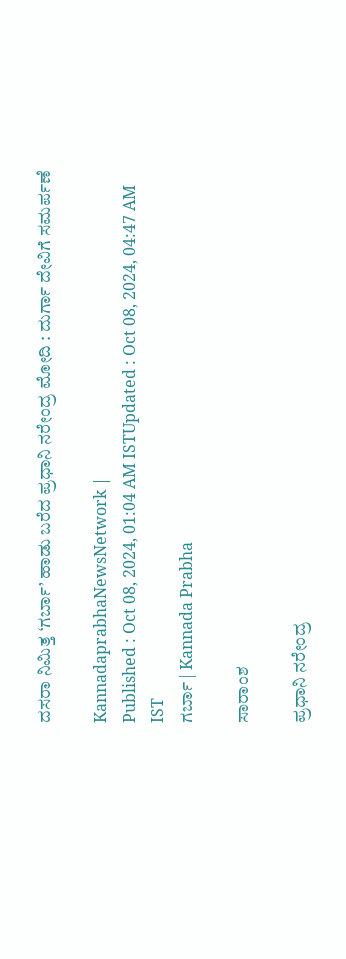ದಸರಾ ನಿಮಿತ್ತ ‘ಗರ್ಬಾ’ ಹಾಡು ಬರೆದ ಪ್ರಧಾನಿ ನರೇಂದ್ರ ಮೋದಿ : ದುರ್ಗಾ ದೇವಿಗೆ ಸಮರ್ಪಣೆ

KannadaprabhaNewsNetwork |
Published : Oct 08, 2024, 01:04 AM ISTUpdated : Oct 08, 2024, 04:47 AM IST
ಗರ್ಬಾ | Kannada Prabha

ಸಾರಾಂಶ

ಪ್ರಧಾನಿ ನರೇಂದ್ರ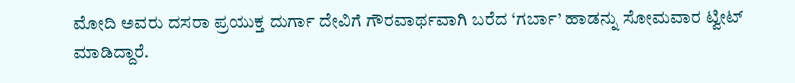ಮೋದಿ ಅವರು ದಸರಾ ಪ್ರಯುಕ್ತ ದುರ್ಗಾ ದೇವಿಗೆ ಗೌರವಾರ್ಥವಾಗಿ ಬರೆದ ‘ಗರ್ಬಾ’ ಹಾಡನ್ನು ಸೋಮವಾರ ಟ್ವೀಟ್ ಮಾಡಿದ್ದಾರೆ.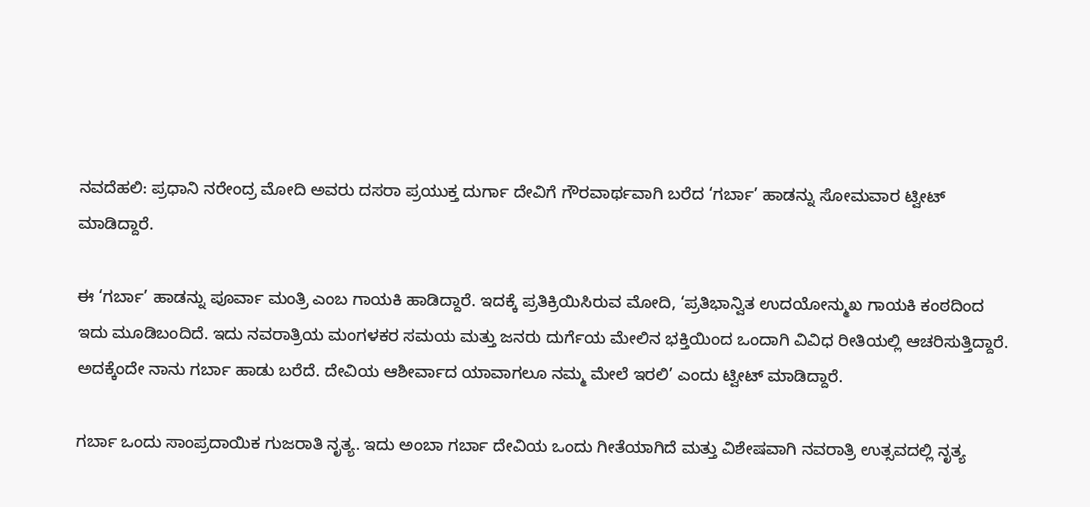ನವದೆಹಲಿ: ಪ್ರಧಾನಿ ನರೇಂದ್ರ ಮೋದಿ ಅವರು ದಸರಾ ಪ್ರಯುಕ್ತ ದುರ್ಗಾ ದೇವಿಗೆ ಗೌರವಾರ್ಥವಾಗಿ ಬರೆದ ‘ಗರ್ಬಾ’ ಹಾಡನ್ನು ಸೋಮವಾರ ಟ್ವೀಟ್ ಮಾಡಿದ್ದಾರೆ.

ಈ ‘ಗರ್ಬಾ’ ಹಾಡನ್ನು ಪೂರ್ವಾ ಮಂತ್ರಿ ಎಂಬ ಗಾಯಕಿ ಹಾಡಿದ್ದಾರೆ. ಇದಕ್ಕೆ ಪ್ರತಿಕ್ರಿಯಿಸಿರುವ ಮೋದಿ, ‘ಪ್ರತಿಭಾನ್ವಿತ ಉದಯೋನ್ಮುಖ ಗಾಯಕಿ ಕಂಠದಿಂದ ಇದು ಮೂಡಿಬಂದಿದೆ. ಇದು ನವರಾತ್ರಿಯ ಮಂಗಳಕರ ಸಮಯ ಮತ್ತು ಜನರು ದುರ್ಗೆಯ ಮೇಲಿನ ಭಕ್ತಿಯಿಂದ ಒಂದಾಗಿ ವಿವಿಧ ರೀತಿಯಲ್ಲಿ ಆಚರಿಸುತ್ತಿದ್ದಾರೆ. ಅದಕ್ಕೆಂದೇ ನಾನು ಗರ್ಬಾ ಹಾಡು ಬರೆದೆ. ದೇವಿಯ ಆಶೀರ್ವಾದ ಯಾವಾಗಲೂ ನಮ್ಮ ಮೇಲೆ ಇರಲಿ’ ಎಂದು ಟ್ವೀಟ್‌ ಮಾಡಿದ್ದಾರೆ.

ಗರ್ಬಾ ಒಂದು ಸಾಂಪ್ರದಾಯಿಕ ಗುಜರಾತಿ ನೃತ್ಯ. ಇದು ಅಂಬಾ ಗರ್ಬಾ ದೇವಿಯ ಒಂದು ಗೀತೆಯಾಗಿದೆ ಮತ್ತು ವಿಶೇಷವಾಗಿ ನವರಾತ್ರಿ ಉತ್ಸವದಲ್ಲಿ ನೃತ್ಯ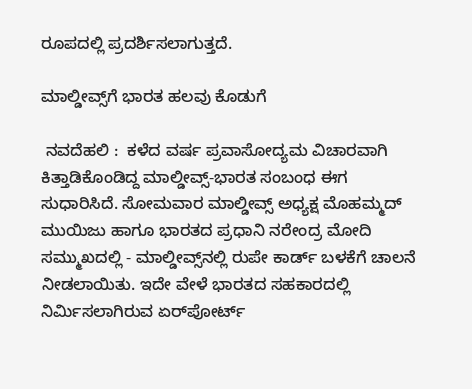ರೂಪದಲ್ಲಿ ಪ್ರದರ್ಶಿಸಲಾಗುತ್ತದೆ.

ಮಾಲ್ಡೀವ್ಸ್‌ಗೆ ಭಾರತ ಹಲವು ಕೊಡುಗೆ

 ನವದೆಹಲಿ :  ಕಳೆದ ವರ್ಷ ಪ್ರವಾಸೋದ್ಯಮ ವಿಚಾರವಾಗಿ ಕಿತ್ತಾಡಿಕೊಂಡಿದ್ದ ಮಾಲ್ಡೀವ್ಸ್‌-ಭಾರತ ಸಂಬಂಧ ಈಗ ಸುಧಾರಿಸಿದೆ. ಸೋಮವಾರ ಮಾಲ್ಡೀವ್ಸ್‌ ಅಧ್ಯಕ್ಷ ಮೊಹಮ್ಮದ್‌ ಮುಯಿಜು ಹಾಗೂ ಭಾರತದ ಪ್ರಧಾನಿ ನರೇಂದ್ರ ಮೋದಿ ಸಮ್ಮುಖದಲ್ಲಿ - ಮಾಲ್ಡೀವ್ಸ್‌ನಲ್ಲಿ ರುಪೇ ಕಾರ್ಡ್‌ ಬಳಕೆಗೆ ಚಾಲನೆ ನೀಡಲಾಯಿತು. ಇದೇ ವೇಳೆ ಭಾರತದ ಸಹಕಾರದಲ್ಲಿ ನಿರ್ಮಿಸಲಾಗಿರುವ ಏರ್‌ಪೋರ್ಟ್‌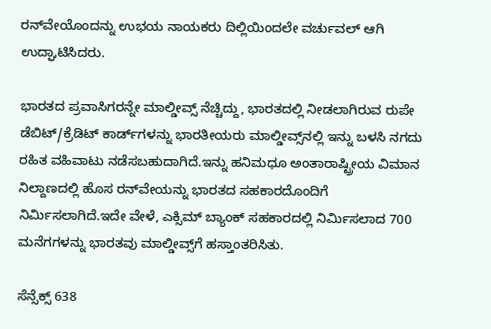ರನ್‌ವೇಯೊಂದನ್ನು ಉಭಯ ನಾಯಕರು ದಿಲ್ಲಿಯಿಂದಲೇ ವರ್ಚುವಲ್ ಆಗಿ ಉದ್ಘಾಟಿಸಿದರು.

ಭಾರತದ ಪ್ರವಾಸಿಗರನ್ನೇ ಮಾಲ್ಡೀವ್ಸ್‌ ನೆಚ್ಚಿದ್ದು, ಭಾರತದಲ್ಲಿ ನೀಡಲಾಗಿರುವ ರುಪೇ ಡೆಬಿಟ್‌/ಕ್ರೆಡಿಟ್‌ ಕಾರ್ಡ್‌ಗಳನ್ನು ಭಾರತೀಯರು ಮಾಲ್ಡೀವ್ಸ್‌ನಲ್ಲಿ ಇನ್ನು ಬಳಸಿ ನಗದು ರಹಿತ ವಹಿವಾಟು ನಡೆಸಬಹುದಾಗಿದೆ.ಇನ್ನು ಹನಿಮಧೂ ಅಂತಾರಾಷ್ಟ್ರೀಯ ವಿಮಾನ ನಿಲ್ದಾಣದಲ್ಲಿ ಹೊಸ ರನ್‌ವೇಯನ್ನು ಭಾರತದ ಸಹಕಾರದೊಂದಿಗೆ ನಿರ್ಮಿಸಲಾಗಿದೆ.ಇದೇ ವೇಳೆ, ಎಕ್ಸಿಮ್‌ ಬ್ಯಾಂಕ್‌ ಸಹಕಾರದಲ್ಲಿ ನಿರ್ಮಿಸಲಾದ 700 ಮನೆಗಗಳನ್ನು ಭಾರತವು ಮಾಲ್ಡೀವ್ಸ್‌ಗೆ ಹಸ್ತಾಂತರಿಸಿತು.

ಸೆನ್ಸೆಕ್ಸ್‌ 638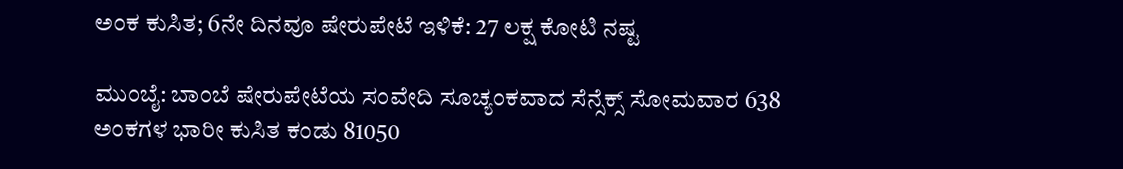ಅಂಕ ಕುಸಿತ; 6ನೇ ದಿನವೂ ಷೇರುಪೇಟೆ ಇಳಿಕೆ: 27 ಲಕ್ಷ ಕೋಟಿ ನಷ್ಟ

ಮುಂಬೈ: ಬಾಂಬೆ ಷೇರುಪೇಟೆಯ ಸಂವೇದಿ ಸೂಚ್ಯಂಕವಾದ ಸೆನ್ಸೆಕ್ಸ್‌ ಸೋಮವಾರ 638 ಅಂಕಗಳ ಭಾರೀ ಕುಸಿತ ಕಂಡು 81050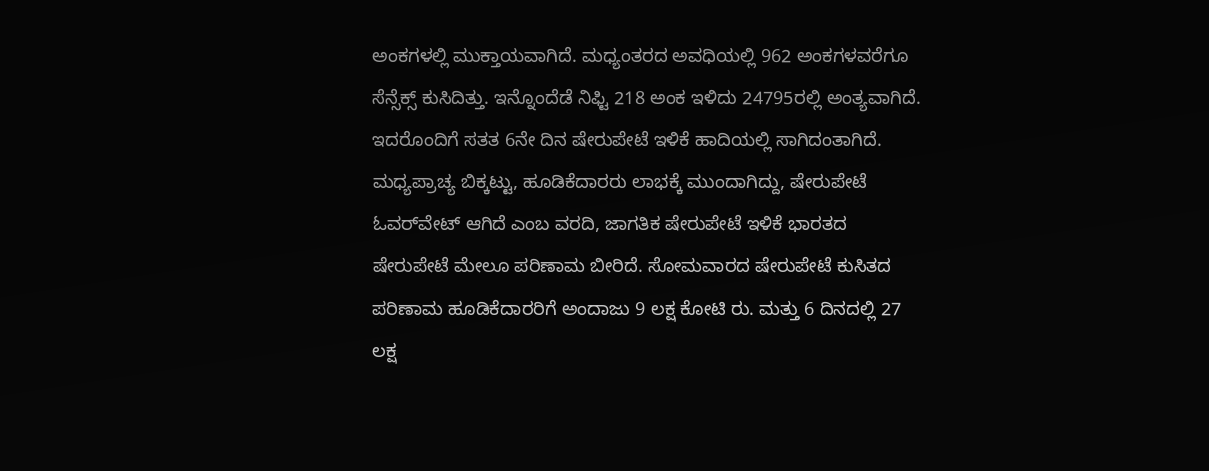ಅಂಕಗಳಲ್ಲಿ ಮುಕ್ತಾಯವಾಗಿದೆ. ಮಧ್ಯಂತರದ ಅವಧಿಯಲ್ಲಿ 962 ಅಂಕಗಳವರೆಗೂ ಸೆನ್ಸೆಕ್ಸ್‌ ಕುಸಿದಿತ್ತು. ಇನ್ನೊಂದೆಡೆ ನಿಫ್ಟಿ 218 ಅಂಕ ಇಳಿದು 24795ರಲ್ಲಿ ಅಂತ್ಯವಾಗಿದೆ. ಇದರೊಂದಿಗೆ ಸತತ 6ನೇ ದಿನ ಷೇರುಪೇಟೆ ಇಳಿಕೆ ಹಾದಿಯಲ್ಲಿ ಸಾಗಿದಂತಾಗಿದೆ. ಮಧ್ಯಪ್ರಾಚ್ಯ ಬಿಕ್ಕಟ್ಟು, ಹೂಡಿಕೆದಾರರು ಲಾಭಕ್ಕೆ ಮುಂದಾಗಿದ್ದು, ಷೇರುಪೇಟೆ ಓವರ್‌ವೇಟ್‌ ಆಗಿದೆ ಎಂಬ ವರದಿ, ಜಾಗತಿಕ ಷೇರುಪೇಟೆ ಇಳಿಕೆ ಭಾರತದ ಷೇರುಪೇಟೆ ಮೇಲೂ ಪರಿಣಾಮ ಬೀರಿದೆ. ಸೋಮವಾರದ ಷೇರುಪೇಟೆ ಕುಸಿತದ ಪರಿಣಾಮ ಹೂಡಿಕೆದಾರರಿಗೆ ಅಂದಾಜು 9 ಲಕ್ಷ ಕೋಟಿ ರು. ಮತ್ತು 6 ದಿನದಲ್ಲಿ 27 ಲಕ್ಷ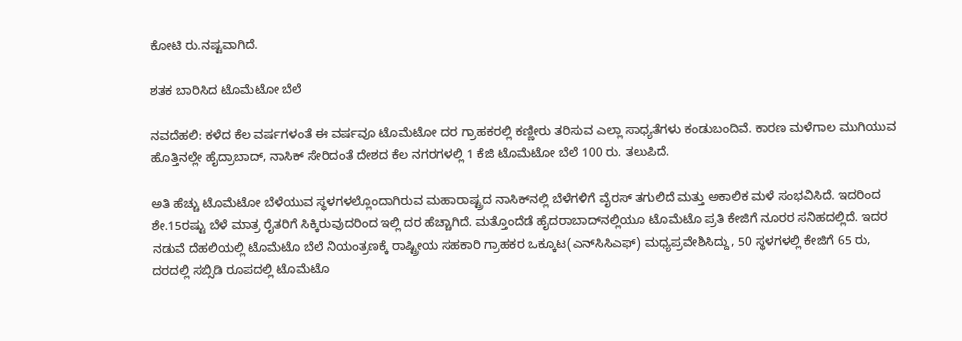ಕೋಟಿ ರು.ನಷ್ಟವಾಗಿದೆ.

ಶತಕ ಬಾರಿಸಿದ ಟೊಮೆಟೋ ಬೆಲೆ

ನವದೆಹಲಿ: ಕಳೆದ ಕೆಲ ವರ್ಷಗಳಂತೆ ಈ ವರ್ಷವೂ ಟೊಮೆಟೋ ದರ ಗ್ರಾಹಕರಲ್ಲಿ ಕಣ್ಣೀರು ತರಿಸುವ ಎಲ್ಲಾ ಸಾಧ್ಯತೆಗಳು ಕಂಡುಬಂದಿವೆ. ಕಾರಣ ಮಳೆಗಾಲ ಮುಗಿಯುವ ಹೊತ್ತಿನಲ್ಲೇ ಹೈದ್ರಾಬಾದ್‌, ನಾಸಿಕ್‌ ಸೇರಿದಂತೆ ದೇಶದ ಕೆಲ ನಗರಗಳಲ್ಲಿ 1 ಕೆಜಿ ಟೊಮೆಟೋ ಬೆಲೆ 100 ರು. ತಲುಪಿದೆ.

ಅತಿ ಹೆಚ್ಚು ಟೊಮೆಟೋ ಬೆಳೆಯುವ ಸ್ಥಳಗಳಲ್ಲೊಂದಾಗಿರುವ ಮಹಾರಾಷ್ಟ್ರದ ನಾಸಿಕ್‌ನಲ್ಲಿ ಬೆಳೆಗಳಿಗೆ ವೈರಸ್‌ ತಗುಲಿದೆ ಮತ್ತು ಅಕಾಲಿಕ ಮಳೆ ಸಂಭವಿಸಿದೆ. ಇದರಿಂದ ಶೇ.15ರಷ್ಟು ಬೆಳೆ ಮಾತ್ರ ರೈತರಿಗೆ ಸಿಕ್ಕಿರುವುದರಿಂದ ಇಲ್ಲಿ ದರ ಹೆಚ್ಚಾಗಿದೆ. ಮತ್ತೊಂದೆಡೆ ಹೈದರಾಬಾದ್‌ನಲ್ಲಿಯೂ ಟೊಮೆಟೊ ಪ್ರತಿ ಕೇಜಿಗೆ ನೂರರ ಸನಿಹದಲ್ಲಿದೆ. ಇದರ ನಡುವೆ ದೆಹಲಿಯಲ್ಲಿ ಟೊಮೆಟೊ ಬೆಲೆ ನಿಯಂತ್ರಣಕ್ಕೆ ರಾಷ್ಟ್ರೀಯ ಸಹಕಾರಿ ಗ್ರಾಹಕರ ಒಕ್ಕೂಟ(ಎನ್‌ಸಿಸಿಎಫ್‌) ಮಧ್ಯಪ್ರವೇಶಿಸಿದ್ದು, 50 ಸ್ಥಳಗಳಲ್ಲಿ ಕೇಜಿಗೆ 65 ರು, ದರದಲ್ಲಿ ಸಬ್ಸಿಡಿ ರೂಪದಲ್ಲಿ ಟೊಮೆಟೊ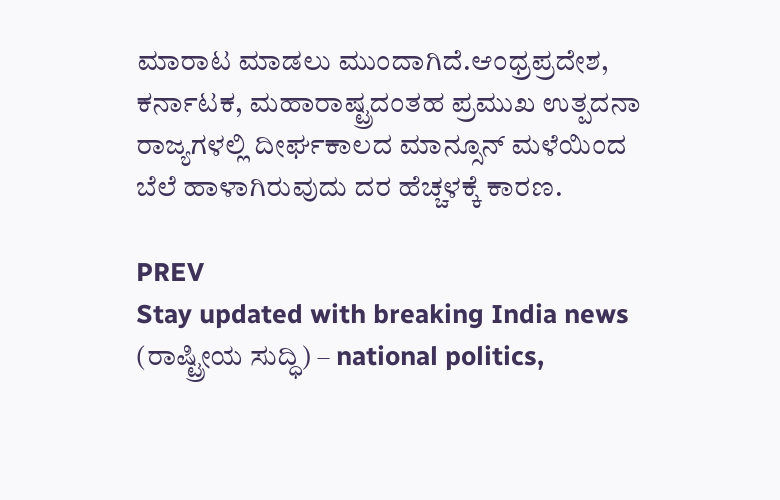ಮಾರಾಟ ಮಾಡಲು ಮುಂದಾಗಿದೆ.ಆಂಧ್ರಪ್ರದೇಶ, ಕರ್ನಾಟಕ, ಮಹಾರಾಷ್ಟ್ರದಂತಹ ಪ್ರಮುಖ ಉತ್ಪದನಾ ರಾಜ್ಯಗಳಲ್ಲಿ ದೀರ್ಘಕಾಲದ ಮಾನ್ಸೂನ್ ಮಳೆಯಿಂದ ಬೆಲೆ ಹಾಳಾಗಿರುವುದು ದರ ಹೆಚ್ಚಳಕ್ಕೆ ಕಾರಣ.

PREV
Stay updated with breaking India news (ರಾಷ್ಟ್ರೀಯ ಸುದ್ಧಿ) – national politics,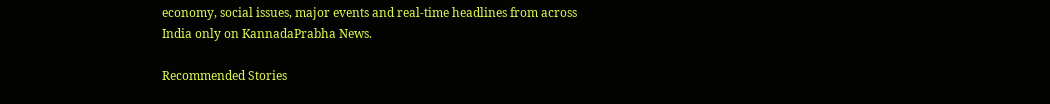economy, social issues, major events and real‑time headlines from across India only on KannadaPrabha News.

Recommended Stories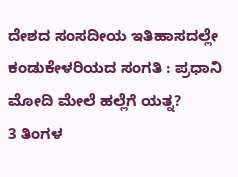ದೇಶದ ಸಂಸದೀಯ ಇತಿಹಾಸದಲ್ಲೇ ಕಂಡುಕೇಳರಿಯದ ಸಂಗತಿ : ಪ್ರಧಾನಿ ಮೋದಿ ಮೇಲೆ ಹಲ್ಲೆಗೆ ಯತ್ನ?
3 ತಿಂಗಳ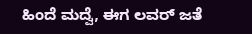ಹಿಂದೆ ಮದ್ವೆ, ಈಗ ಲವರ್‌ ಜತೆ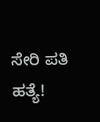ಸೇರಿ ಪತಿ ಹತ್ಯೆ!